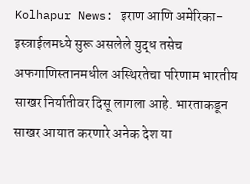Kolhapur News: इराण आणि अमेरिका-इस्त्राईलमध्ये सुरू असलेले युद्ध तसेच अफगाणिस्तानमधील अस्थिरतेचा परिणाम भारतीय साखर निर्यातीवर दिसू लागला आहे. भारताकडून साखर आयात करणारे अनेक देश या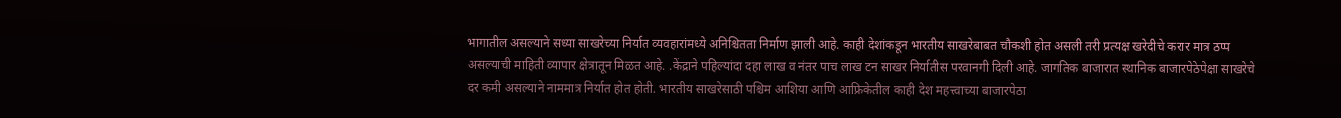भागातील असल्याने सध्या साखरेच्या निर्यात व्यवहारांमध्ये अनिश्चितता निर्माण झाली आहे. काही देशांकडून भारतीय साखरेबाबत चौकशी होत असली तरी प्रत्यक्ष खरेदीचे करार मात्र ठप्प असल्याची माहिती व्यापार क्षेत्रातून मिळत आहे. .केंद्राने पहिल्यांदा दहा लाख व नंतर पाच लाख टन साखर निर्यातीस परवानगी दिली आहे. जागतिक बाजारात स्थानिक बाजारपेठेपेक्षा साखरेचे दर कमी असल्याने नाममात्र निर्यात होत होती. भारतीय साखरेसाठी पश्चिम आशिया आणि आफ्रिकेतील काही देश महत्त्वाच्या बाजारपेठा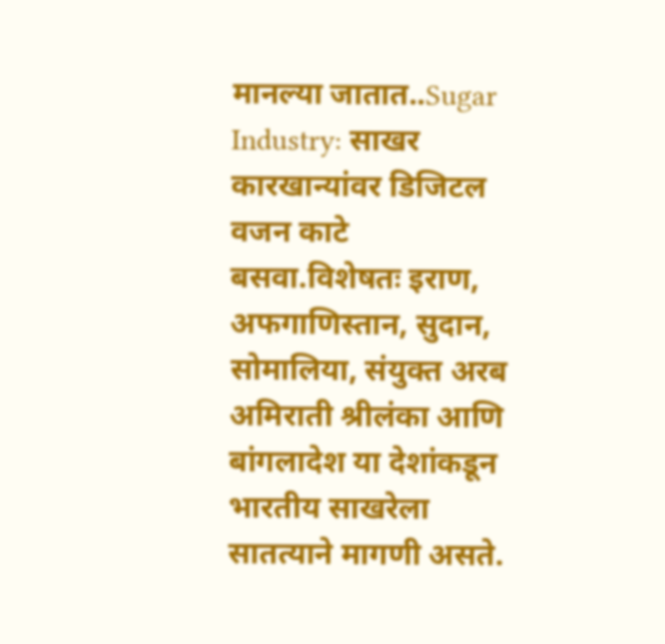मानल्या जातात..Sugar Industry: साखर कारखान्यांवर डिजिटल वजन काटे बसवा.विशेषतः इराण, अफगाणिस्तान, सुदान, सोमालिया, संयुक्त अरब अमिराती श्रीलंका आणि बांगलादेश या देशांकडून भारतीय साखरेला सातत्याने मागणी असते.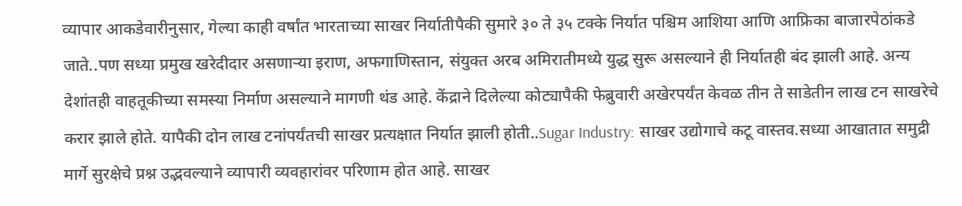व्यापार आकडेवारीनुसार, गेल्या काही वर्षांत भारताच्या साखर निर्यातीपैकी सुमारे ३० ते ३५ टक्के निर्यात पश्चिम आशिया आणि आफ्रिका बाजारपेठांकडे जाते..पण सध्या प्रमुख खरेदीदार असणाऱ्या इराण, अफगाणिस्तान, संयुक्त अरब अमिरातीमध्ये युद्ध सुरू असल्याने ही निर्यातही बंद झाली आहे. अन्य देशांतही वाहतूकीच्या समस्या निर्माण असल्याने मागणी थंड आहे. केंद्राने दिलेल्या कोट्यापैकी फेब्रुवारी अखेरपर्यंत केवळ तीन ते साडेतीन लाख टन साखरेचे करार झाले होते. यापैकी दोन लाख टनांपर्यंतची साखर प्रत्यक्षात निर्यात झाली होती..Sugar Industry: साखर उद्योगाचे कटू वास्तव.सध्या आखातात समुद्री मार्गे सुरक्षेचे प्रश्न उद्भवल्याने व्यापारी व्यवहारांवर परिणाम होत आहे. साखर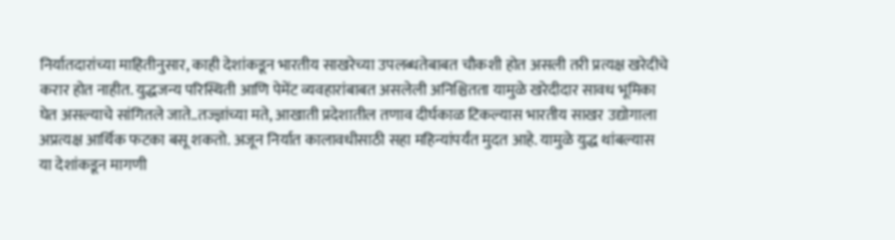निर्यातदारांच्या माहितीनुसार, काही देशांकडून भारतीय साखरेच्या उपलब्धतेबाबत चौकशी होत असली तरी प्रत्यक्ष खरेदीचे करार होत नाहीत. युद्धजन्य परिस्थिती आणि पेमेंट व्यवहारांबाबत असलेली अनिश्चितता यामुळे खरेदीदार सावध भूमिका घेत असल्याचे सांगितले जाते..तज्ज्ञांच्या मते, आखाती प्रदेशातील तणाव दीर्घकाळ टिकल्यास भारतीय साखर उद्योगाला अप्रत्यक्ष आर्थिक फटका बसू शकतो. अजून निर्यात कालावधीसाठी सहा महिन्यांपर्यंत मुदत आहे. यामुळे युद्ध थांबल्यास या देशांकडून मागणी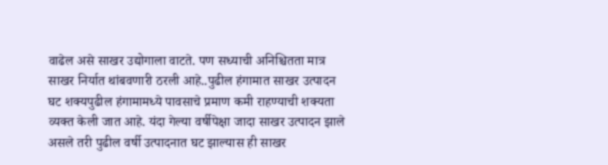वाढेल असे साखर उद्योगाला वाटते. पण सध्याची अनिश्चितता मात्र साखर निर्यात थांबवणारी ठरली आहे..पुढील हंगामात साखर उत्पादन घट शक्यपुढील हंगामामध्ये पावसाचे प्रमाण कमी राहण्याची शक्यता व्यक्त केली जात आहे. यंदा गेल्या वर्षीपेक्षा जादा साखर उत्पादन झाले असले तरी पुढील वर्षी उत्पादनात घट झाल्यास ही साखर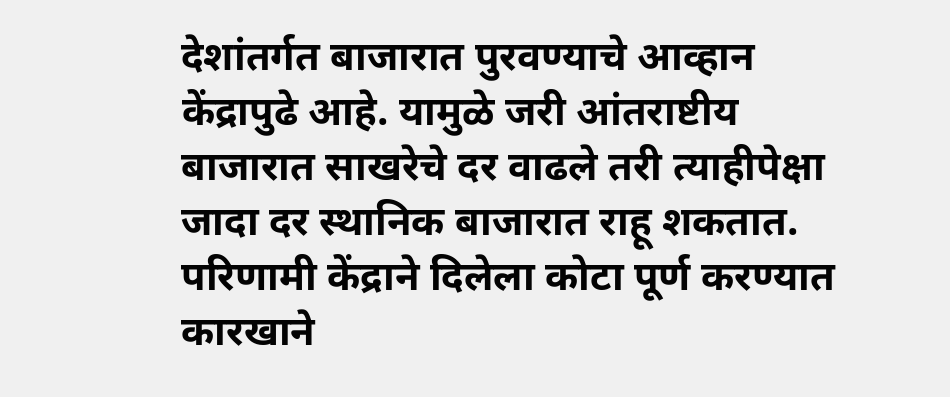देशांतर्गत बाजारात पुरवण्याचे आव्हान केंद्रापुढे आहे. यामुळे जरी आंतराष्टीय बाजारात साखरेचे दर वाढले तरी त्याहीपेक्षा जादा दर स्थानिक बाजारात राहू शकतात. परिणामी केंद्राने दिलेला कोटा पूर्ण करण्यात कारखाने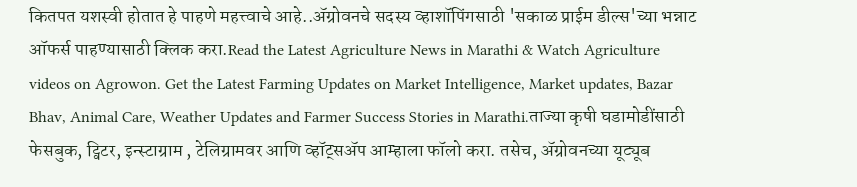कितपत यशस्वी होतात हे पाहणे महत्त्वाचे आहे..ॲग्रोवनचे सदस्य व्हाशॉपिंगसाठी 'सकाळ प्राईम डील्स'च्या भन्नाट ऑफर्स पाहण्यासाठी क्लिक करा.Read the Latest Agriculture News in Marathi & Watch Agriculture videos on Agrowon. Get the Latest Farming Updates on Market Intelligence, Market updates, Bazar Bhav, Animal Care, Weather Updates and Farmer Success Stories in Marathi.ताज्या कृषी घडामोडींसाठी फेसबुक, ट्विटर, इन्स्टाग्राम , टेलिग्रामवर आणि व्हॉट्सॲप आम्हाला फॉलो करा. तसेच, ॲग्रोवनच्या यूट्यूब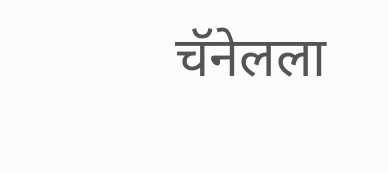चॅनेलला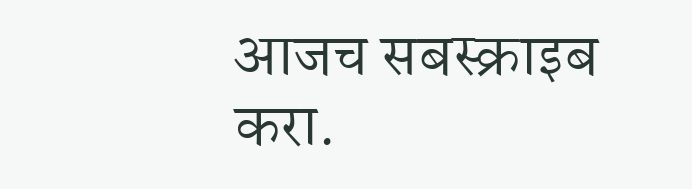आजच सबस्क्राइब करा.